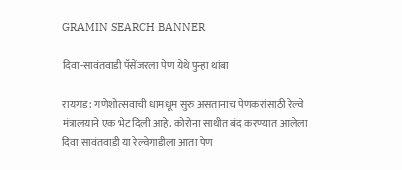GRAMIN SEARCH BANNER

दिवा-सावंतवाडी पॅसेंजरला पेण येथे पुन्हा थांबा

रायगड: गणेशोत्सवाची धामधूम सुरु असतानाच पेणकरांसाठी रेल्वे मंत्रालयाने एक भेट दिली आहे. कोरोना साथीत बंद करण्यात आलेला दिवा सावंतवाडी या रेल्वेगाडीला आता पेण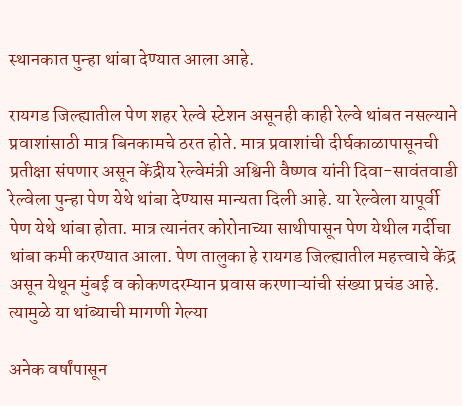स्थानकात पुन्हा थांबा देण्यात आला आहे.

रायगड जिल्ह्यातील पेण शहर रेल्वे स्टेशन असूनही काही रेल्वे थांबत नसल्याने प्रवाशांसाठी मात्र बिनकामचे ठरत होते. मात्र प्रवाशांची दीर्घकाळापासूनची प्रतीक्षा संपणार असून केंद्रीय रेल्वेमंत्री अश्विनी वैष्णव यांनी दिवा-सावंतवाडी रेल्वेला पुन्हा पेण येथे थांबा देण्यास मान्यता दिली आहे. या रेल्वेला यापूर्वी पेण येथे थांबा होता. मात्र त्यानंतर कोरोनाच्या साथीपासून पेण येथील गर्दीचा थांबा कमी करण्यात आला. पेण तालुका हे रायगड जिल्ह्यातील महत्त्वाचे केंद्र असून येथून मुंबई व कोकणदरम्यान प्रवास करणाऱ्यांची संख्या प्रचंड आहे. त्यामुळे या थांब्याची मागणी गेल्या

अनेक वर्षांपासून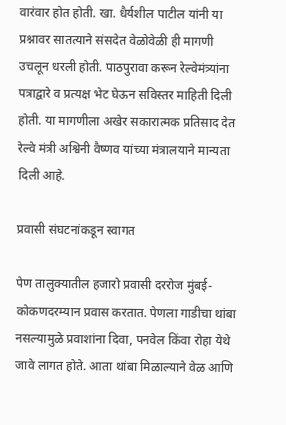वारंवार होत होती. खा. धैर्यशील पाटील यांनी या प्रश्नावर सातत्याने संसदेत वेळोवेळी ही मागणी उचलून धरली होती. पाठपुरावा करून रेल्वेमंत्र्यांना पत्राद्वारे व प्रत्यक्ष भेट घेऊन सविस्तर माहिती दिली होती. या मागणीला अखेर सकारात्मक प्रतिसाद देत रेल्वे मंत्री अश्विनी वैष्णव यांच्या मंत्रालयाने मान्यता दिली आहे.

प्रवासी संघटनांकडून स्वागत

पेण तालुक्यातील हजारो प्रवासी दररोज मुंबई-कोकणदरम्यान प्रवास करतात. पेणला गाडीचा थांबा नसल्यामुळे प्रवाशांना दिवा, पनवेल किंवा रोहा येथे जावे लागत होते. आता थांबा मिळाल्याने वेळ आणि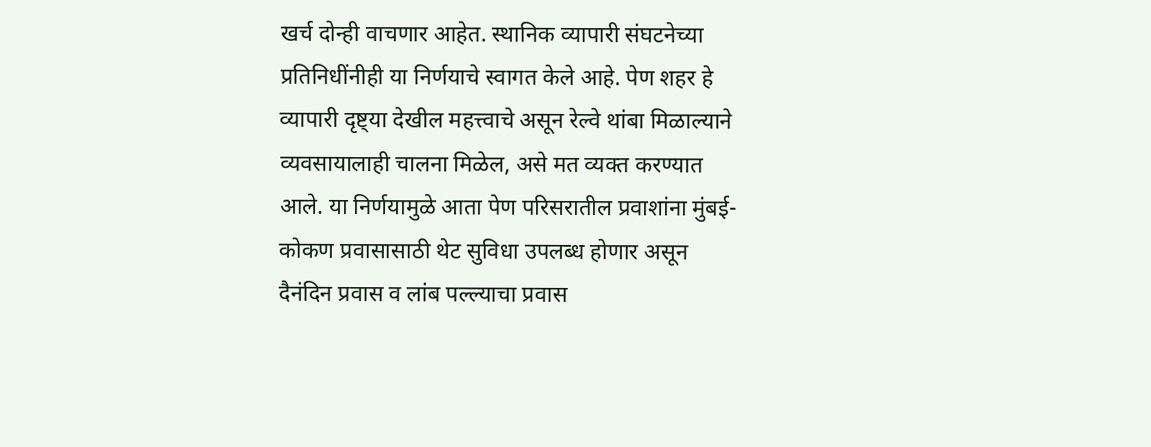खर्च दोन्ही वाचणार आहेत. स्थानिक व्यापारी संघटनेच्या प्रतिनिधींनीही या निर्णयाचे स्वागत केले आहे. पेण शहर हे व्यापारी दृष्ट्या देखील महत्त्वाचे असून रेल्वे थांबा मिळाल्याने व्यवसायालाही चालना मिळेल, असे मत व्यक्त करण्यात आले. या निर्णयामुळे आता पेण परिसरातील प्रवाशांना मुंबई-कोकण प्रवासासाठी थेट सुविधा उपलब्ध होणार असून दैनंदिन प्रवास व लांब पल्ल्याचा प्रवास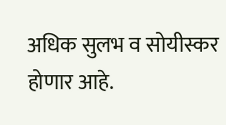अधिक सुलभ व सोयीस्कर होणार आहे.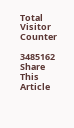Total Visitor Counter

3485162
Share This Article